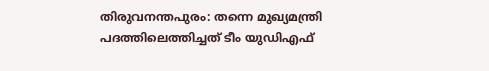തിരുവനന്തപുരം: തന്നെ മുഖ്യമന്ത്രി പദത്തിലെത്തിച്ചത് ടീം യുഡിഎഫ്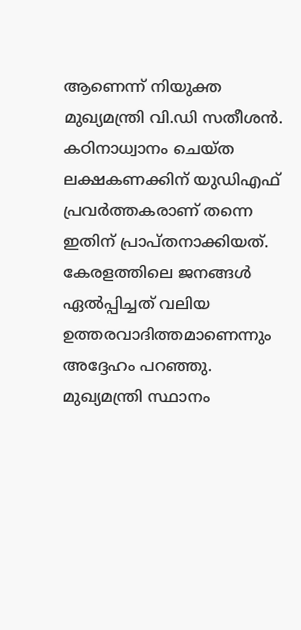ആണെന്ന് നിയുക്ത മുഖ്യമന്ത്രി വി.ഡി സതീശൻ. കഠിനാധ്വാനം ചെയ്ത ലക്ഷകണക്കിന് യുഡിഎഫ് പ്രവർത്തകരാണ് തന്നെ ഇതിന് പ്രാപ്തനാക്കിയത്. കേരളത്തിലെ ജനങ്ങൾ ഏൽപ്പിച്ചത് വലിയ ഉത്തരവാദിത്തമാണെന്നും അദ്ദേഹം പറഞ്ഞു. മുഖ്യമന്ത്രി സ്ഥാനം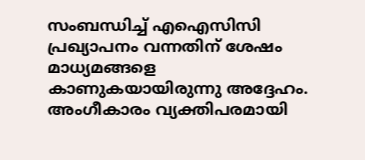സംബന്ധിച്ച് എഐസിസി പ്രഖ്യാപനം വന്നതിന് ശേഷം മാധ്യമങ്ങളെ കാണുകയായിരുന്നു അദ്ദേഹം. അംഗീകാരം വ്യക്തിപരമായി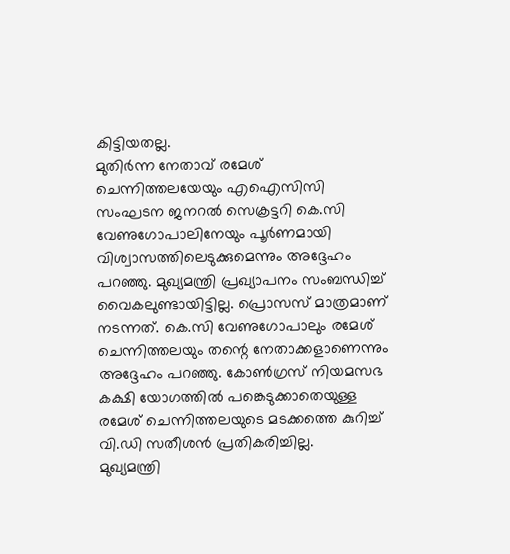കിട്ടിയതല്ല.
മുതിർന്ന നേതാവ് രമേശ് ചെന്നിത്തലയേയും എഐസിസി സംഘടന ജനറൽ സെക്രട്ടറി കെ.സി വേണുഗോപാലിനേയും പൂർണമായി വിശ്വാസത്തിലെടുക്കുമെന്നും അദ്ദേഹം പറഞ്ഞു. മുഖ്യമന്ത്രി പ്രഖ്യാപനം സംബന്ധിച്ച് വൈകലുണ്ടായിട്ടില്ല. പ്രൊസസ് മാത്രമാണ് നടന്നത്. കെ.സി വേണുഗോപാലും രമേശ് ചെന്നിത്തലയും തന്റെ നേതാക്കളാണെന്നും അദ്ദേഹം പറഞ്ഞു. കോൺഗ്രസ് നിയമസഭ കക്ഷി യോഗത്തിൽ പങ്കെടുക്കാതെയുള്ള രമേശ് ചെന്നിത്തലയുടെ മടക്കത്തെ കുറിച്ച് വി.ഡി സതീശൻ പ്രതികരിച്ചില്ല.
മുഖ്യമന്ത്രി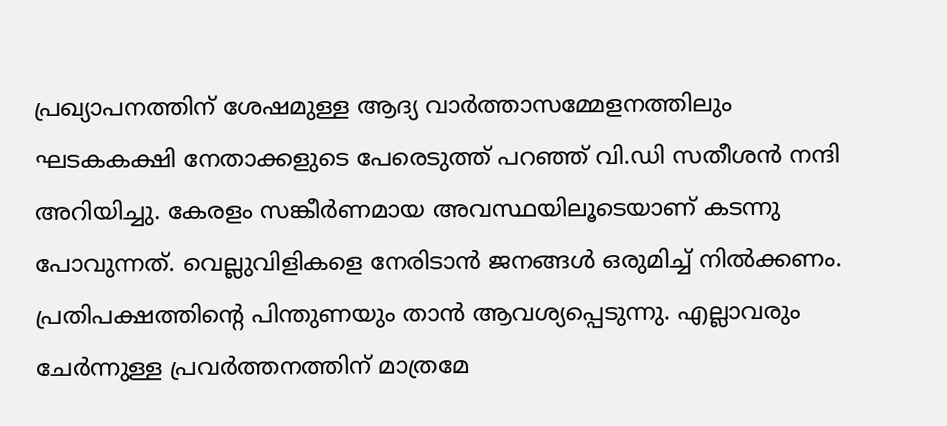പ്രഖ്യാപനത്തിന് ശേഷമുള്ള ആദ്യ വാർത്താസമ്മേളനത്തിലും ഘടകകക്ഷി നേതാക്കളുടെ പേരെടുത്ത് പറഞ്ഞ് വി.ഡി സതീശൻ നന്ദി അറിയിച്ചു. കേരളം സങ്കീർണമായ അവസ്ഥയിലൂടെയാണ് കടന്നു പോവുന്നത്. വെല്ലുവിളികളെ നേരിടാൻ ജനങ്ങൾ ഒരുമിച്ച് നിൽക്കണം. പ്രതിപക്ഷത്തിന്റെ പിന്തുണയും താൻ ആവശ്യപ്പെടുന്നു. എല്ലാവരും ചേർന്നുള്ള പ്രവർത്തനത്തിന് മാത്രമേ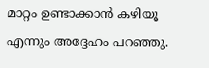മാറ്റം ഉണ്ടാക്കാൻ കഴിയൂ എന്നും അദ്ദേഹം പറഞ്ഞു.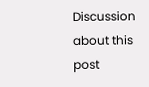Discussion about this post